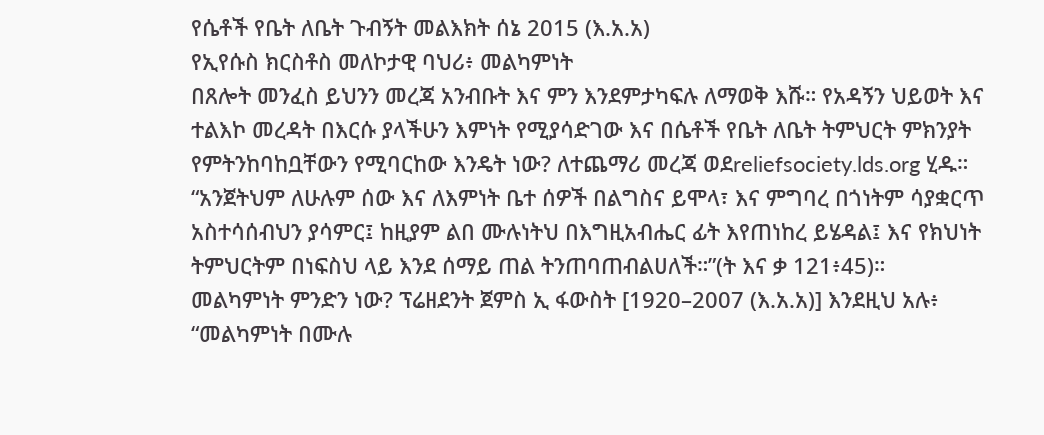የሴቶች የቤት ለቤት ጉብኝት መልእክት ሰኔ 2015 (እ.አ.አ)
የኢየሱስ ክርስቶስ መለኮታዊ ባህሪ፥ መልካምነት
በጸሎት መንፈስ ይህንን መረጃ አንብቡት እና ምን እንደምታካፍሉ ለማወቅ እሹ። የአዳኝን ህይወት እና ተልእኮ መረዳት በእርሱ ያላችሁን እምነት የሚያሳድገው እና በሴቶች የቤት ለቤት ትምህርት ምክንያት የምትንከባከቧቸውን የሚባርከው እንዴት ነው? ለተጨማሪ መረጃ ወደreliefsociety.lds.org ሂዱ።
“አንጀትህም ለሁሉም ሰው እና ለእምነት ቤተ ሰዎች በልግስና ይሞላ፣ እና ምግባረ በጎነትም ሳያቋርጥ አስተሳሰብህን ያሳምር፤ ከዚያም ልበ ሙሉነትህ በእግዚአብሔር ፊት እየጠነከረ ይሄዳል፤ እና የክህነት ትምህርትም በነፍስህ ላይ እንደ ሰማይ ጠል ትንጠባጠብልሀለች።”(ት እና ቃ 121፥45)።
መልካምነት ምንድን ነው? ፕሬዘደንት ጀምስ ኢ ፋውስት [1920–2007 (እ.አ.አ)] እንደዚህ አሉ፥ “መልካምነት በሙሉ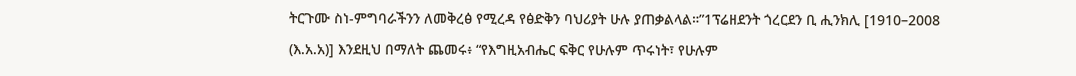ትርጉሙ ስነ-ምግባራችንን ለመቅረፅ የሚረዳ የፅድቅን ባህሪያት ሁሉ ያጠቃልላል።”1ፕሬዘደንት ጎረርደን ቢ ሒንክሊ [1910–2008 (እ.አ.አ)] እንደዚህ በማለት ጨመሩ፥ “የእግዚአብሔር ፍቅር የሁሉም ጥሩነት፣ የሁሉም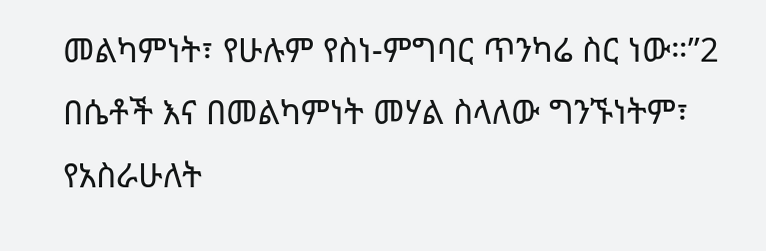መልካምነት፣ የሁሉም የስነ-ምግባር ጥንካሬ ስር ነው።”2
በሴቶች እና በመልካምነት መሃል ስላለው ግንኙነትም፣ የአስራሁለት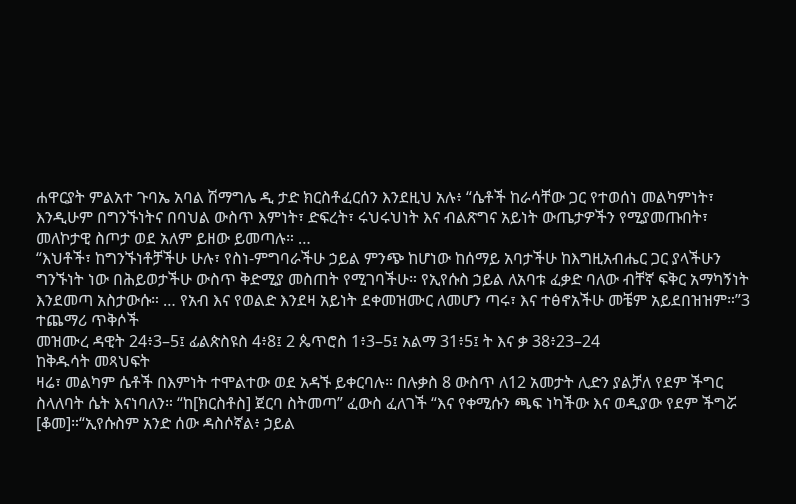ሐዋርያት ምልአተ ጉባኤ አባል ሽማግሌ ዲ ታድ ክርስቶፈርሰን እንደዚህ አሉ፥ “ሴቶች ከራሳቸው ጋር የተወሰነ መልካምነት፣ እንዲሁም በግንኙነትና በባህል ውስጥ እምነት፣ ድፍረት፣ ሩህሩህነት እና ብልጽግና አይነት ውጤታዎችን የሚያመጡበት፣ መለኮታዊ ስጦታ ወደ አለም ይዘው ይመጣሉ። …
“እህቶች፣ ከግንኙነቶቻችሁ ሁሉ፣ የስነ-ምግባራችሁ ኃይል ምንጭ ከሆነው ከሰማይ አባታችሁ ከእግዚአብሔር ጋር ያላችሁን ግንኙነት ነው በሕይወታችሁ ውስጥ ቅድሚያ መስጠት የሚገባችሁ። የኢየሱስ ኃይል ለአባቱ ፈቃድ ባለው ብቸኛ ፍቅር አማካኝነት እንደመጣ አስታውሱ። … የአብ እና የወልድ እንደዛ አይነት ደቀመዝሙር ለመሆን ጣሩ፣ እና ተፅኖአችሁ መቼም አይደበዝዝም።”3
ተጨማሪ ጥቅሶች
መዝሙረ ዳዊት 24፥3–5፤ ፊልጵስዩስ 4፥8፤ 2 ጴጥሮስ 1፥3–5፤ አልማ 31፥5፤ ት እና ቃ 38፥23–24
ከቅዱሳት መጻህፍት
ዛሬ፣ መልካም ሴቶች በእምነት ተሞልተው ወደ አዳኙ ይቀርባሉ። በሉቃስ 8 ውስጥ ለ12 አመታት ሊድን ያልቻለ የደም ችግር ስላለባት ሴት እናነባለን። “ከ[ክርስቶስ] ጀርባ ስትመጣ” ፈውስ ፈለገች “እና የቀሚሱን ጫፍ ነካችው እና ወዲያው የደም ችግሯ [ቆመ]።“ኢየሱስም አንድ ሰው ዳስሶኛል፥ ኃይል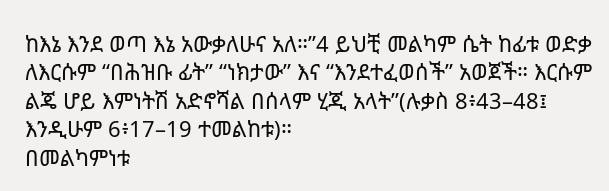ከእኔ እንደ ወጣ እኔ አውቃለሁና አለ።”4 ይህቺ መልካም ሴት ከፊቱ ወድቃ ለእርሱም “በሕዝቡ ፊት” “ነክታው” እና “እንደተፈወሰች” አወጀች። እርሱም ልጄ ሆይ እምነትሽ አድኖሻል በሰላም ሂጂ አላት”(ሉቃስ 8፥43–48፤ እንዲሁም 6፥17–19 ተመልከቱ)።
በመልካምነቱ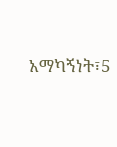አማካኝነት፣5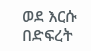ወደ እርሱ በድፍረት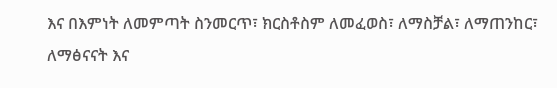እና በእምነት ለመምጣት ስንመርጥ፣ ክርስቶስም ለመፈወስ፣ ለማስቻል፣ ለማጠንከር፣ ለማፅናናት እና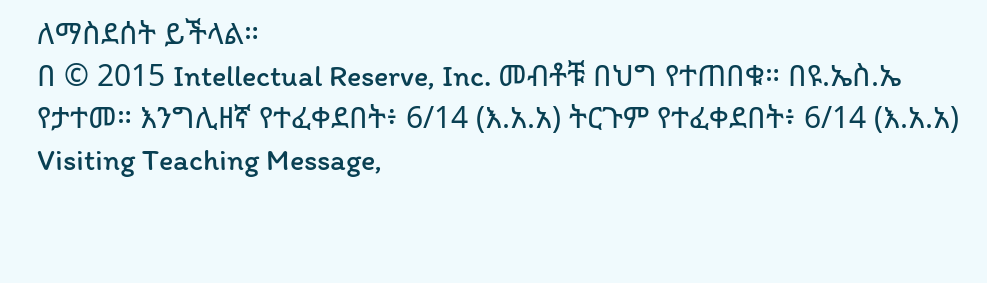ለማስደሰት ይችላል።
በ © 2015 Intellectual Reserve, Inc. መብቶቹ በህግ የተጠበቁ። በዩ.ኤስ.ኤ የታተመ። እንግሊዘኛ የተፈቀደበት፥ 6/14 (እ.አ.አ) ትርጉም የተፈቀደበት፥ 6/14 (እ.አ.አ) Visiting Teaching Message,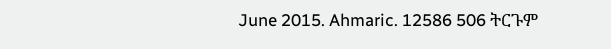June 2015. Ahmaric. 12586 506 ትርጉም